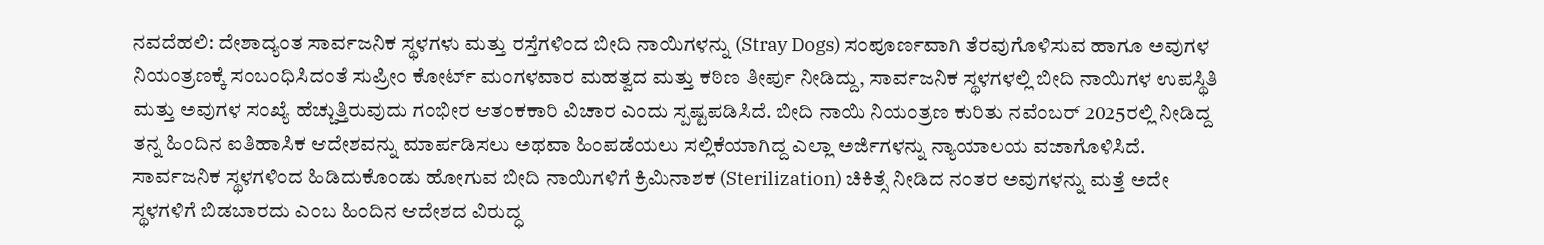ನವದೆಹಲಿ: ದೇಶಾದ್ಯಂತ ಸಾರ್ವಜನಿಕ ಸ್ಥಳಗಳು ಮತ್ತು ರಸ್ತೆಗಳಿಂದ ಬೀದಿ ನಾಯಿಗಳನ್ನು (Stray Dogs) ಸಂಪೂರ್ಣವಾಗಿ ತೆರವುಗೊಳಿಸುವ ಹಾಗೂ ಅವುಗಳ ನಿಯಂತ್ರಣಕ್ಕೆ ಸಂಬಂಧಿಸಿದಂತೆ ಸುಪ್ರೀಂ ಕೋರ್ಟ್ ಮಂಗಳವಾರ ಮಹತ್ವದ ಮತ್ತು ಕಠಿಣ ತೀರ್ಪು ನೀಡಿದ್ದು, ಸಾರ್ವಜನಿಕ ಸ್ಥಳಗಳಲ್ಲಿ ಬೀದಿ ನಾಯಿಗಳ ಉಪಸ್ಥಿತಿ ಮತ್ತು ಅವುಗಳ ಸಂಖ್ಯೆ ಹೆಚ್ಚುತ್ತಿರುವುದು ಗಂಭೀರ ಆತಂಕಕಾರಿ ವಿಚಾರ ಎಂದು ಸ್ಪಷ್ಟಪಡಿಸಿದೆ. ಬೀದಿ ನಾಯಿ ನಿಯಂತ್ರಣ ಕುರಿತು ನವೆಂಬರ್ 2025ರಲ್ಲಿ ನೀಡಿದ್ದ ತನ್ನ ಹಿಂದಿನ ಐತಿಹಾಸಿಕ ಆದೇಶವನ್ನು ಮಾರ್ಪಡಿಸಲು ಅಥವಾ ಹಿಂಪಡೆಯಲು ಸಲ್ಲಿಕೆಯಾಗಿದ್ದ ಎಲ್ಲಾ ಅರ್ಜಿಗಳನ್ನು ನ್ಯಾಯಾಲಯ ವಜಾಗೊಳಿಸಿದೆ. ಸಾರ್ವಜನಿಕ ಸ್ಥಳಗಳಿಂದ ಹಿಡಿದುಕೊಂಡು ಹೋಗುವ ಬೀದಿ ನಾಯಿಗಳಿಗೆ ಕ್ರಿಮಿನಾಶಕ (Sterilization) ಚಿಕಿತ್ಸೆ ನೀಡಿದ ನಂತರ ಅವುಗಳನ್ನು ಮತ್ತೆ ಅದೇ ಸ್ಥಳಗಳಿಗೆ ಬಿಡಬಾರದು ಎಂಬ ಹಿಂದಿನ ಆದೇಶದ ವಿರುದ್ಧ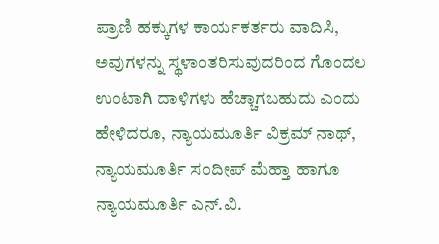ಪ್ರಾಣಿ ಹಕ್ಕುಗಳ ಕಾರ್ಯಕರ್ತರು ವಾದಿಸಿ, ಅವುಗಳನ್ನು ಸ್ಥಳಾಂತರಿಸುವುದರಿಂದ ಗೊಂದಲ ಉಂಟಾಗಿ ದಾಳಿಗಳು ಹೆಚ್ಚಾಗಬಹುದು ಎಂದು ಹೇಳಿದರೂ, ನ್ಯಾಯಮೂರ್ತಿ ವಿಕ್ರಮ್ ನಾಥ್, ನ್ಯಾಯಮೂರ್ತಿ ಸಂದೀಪ್ ಮೆಹ್ತಾ ಹಾಗೂ ನ್ಯಾಯಮೂರ್ತಿ ಎನ್.ವಿ.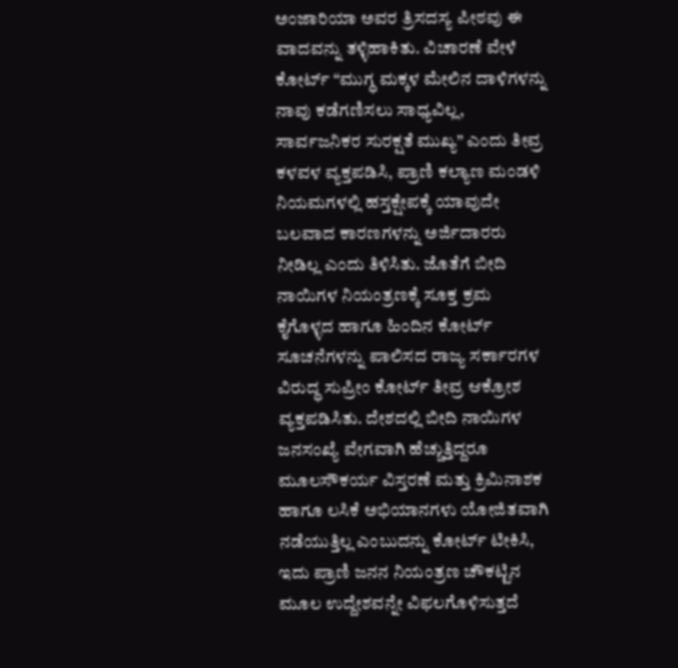ಅಂಜಾರಿಯಾ ಅವರ ತ್ರಿಸದಸ್ಯ ಪೀಠವು ಈ ವಾದವನ್ನು ತಳ್ಳಿಹಾಕಿತು. ವಿಚಾರಣೆ ವೇಳೆ ಕೋರ್ಟ್ “ಮುಗ್ಧ ಮಕ್ಕಳ ಮೇಲಿನ ದಾಳಿಗಳನ್ನು ನಾವು ಕಡೆಗಣಿಸಲು ಸಾಧ್ಯವಿಲ್ಲ, ಸಾರ್ವಜನಿಕರ ಸುರಕ್ಷತೆ ಮುಖ್ಯ” ಎಂದು ತೀವ್ರ ಕಳವಳ ವ್ಯಕ್ತಪಡಿಸಿ, ಪ್ರಾಣಿ ಕಲ್ಯಾಣ ಮಂಡಳಿ ನಿಯಮಗಳಲ್ಲಿ ಹಸ್ತಕ್ಷೇಪಕ್ಕೆ ಯಾವುದೇ ಬಲವಾದ ಕಾರಣಗಳನ್ನು ಅರ್ಜಿದಾರರು ನೀಡಿಲ್ಲ ಎಂದು ತಿಳಿಸಿತು. ಜೊತೆಗೆ ಬೀದಿ ನಾಯಿಗಳ ನಿಯಂತ್ರಣಕ್ಕೆ ಸೂಕ್ತ ಕ್ರಮ ಕೈಗೊಳ್ಳದ ಹಾಗೂ ಹಿಂದಿನ ಕೋರ್ಟ್ ಸೂಚನೆಗಳನ್ನು ಪಾಲಿಸದ ರಾಜ್ಯ ಸರ್ಕಾರಗಳ ವಿರುದ್ಧ ಸುಪ್ರೀಂ ಕೋರ್ಟ್ ತೀವ್ರ ಆಕ್ರೋಶ ವ್ಯಕ್ತಪಡಿಸಿತು. ದೇಶದಲ್ಲಿ ಬೀದಿ ನಾಯಿಗಳ ಜನಸಂಖ್ಯೆ ವೇಗವಾಗಿ ಹೆಚ್ಚುತ್ತಿದ್ದರೂ ಮೂಲಸೌಕರ್ಯ ವಿಸ್ತರಣೆ ಮತ್ತು ಕ್ರಿಮಿನಾಶಕ ಹಾಗೂ ಲಸಿಕೆ ಅಭಿಯಾನಗಳು ಯೋಜಿತವಾಗಿ ನಡೆಯುತ್ತಿಲ್ಲ ಎಂಬುದನ್ನು ಕೋರ್ಟ್ ಟೀಕಿಸಿ, ಇದು ಪ್ರಾಣಿ ಜನನ ನಿಯಂತ್ರಣ ಚೌಕಟ್ಟಿನ ಮೂಲ ಉದ್ದೇಶವನ್ನೇ ವಿಫಲಗೊಳಿಸುತ್ತದೆ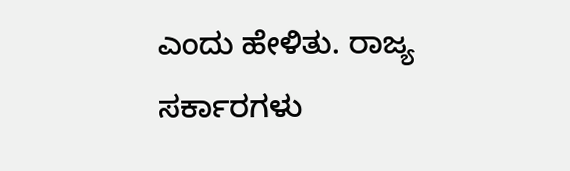ಎಂದು ಹೇಳಿತು. ರಾಜ್ಯ ಸರ್ಕಾರಗಳು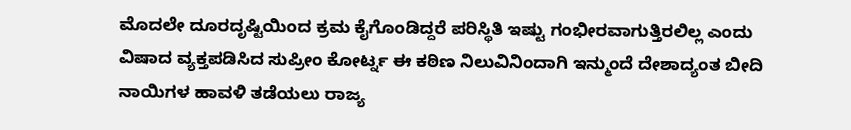ಮೊದಲೇ ದೂರದೃಷ್ಟಿಯಿಂದ ಕ್ರಮ ಕೈಗೊಂಡಿದ್ದರೆ ಪರಿಸ್ಥಿತಿ ಇಷ್ಟು ಗಂಭೀರವಾಗುತ್ತಿರಲಿಲ್ಲ ಎಂದು ವಿಷಾದ ವ್ಯಕ್ತಪಡಿಸಿದ ಸುಪ್ರೀಂ ಕೋರ್ಟ್ನ ಈ ಕಠಿಣ ನಿಲುವಿನಿಂದಾಗಿ ಇನ್ಮುಂದೆ ದೇಶಾದ್ಯಂತ ಬೀದಿ ನಾಯಿಗಳ ಹಾವಳಿ ತಡೆಯಲು ರಾಜ್ಯ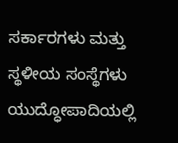ಸರ್ಕಾರಗಳು ಮತ್ತು ಸ್ಥಳೀಯ ಸಂಸ್ಥೆಗಳು ಯುದ್ಧೋಪಾದಿಯಲ್ಲಿ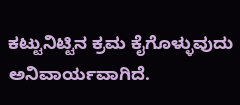ಕಟ್ಟುನಿಟ್ಟಿನ ಕ್ರಮ ಕೈಗೊಳ್ಳುವುದು ಅನಿವಾರ್ಯವಾಗಿದೆ.